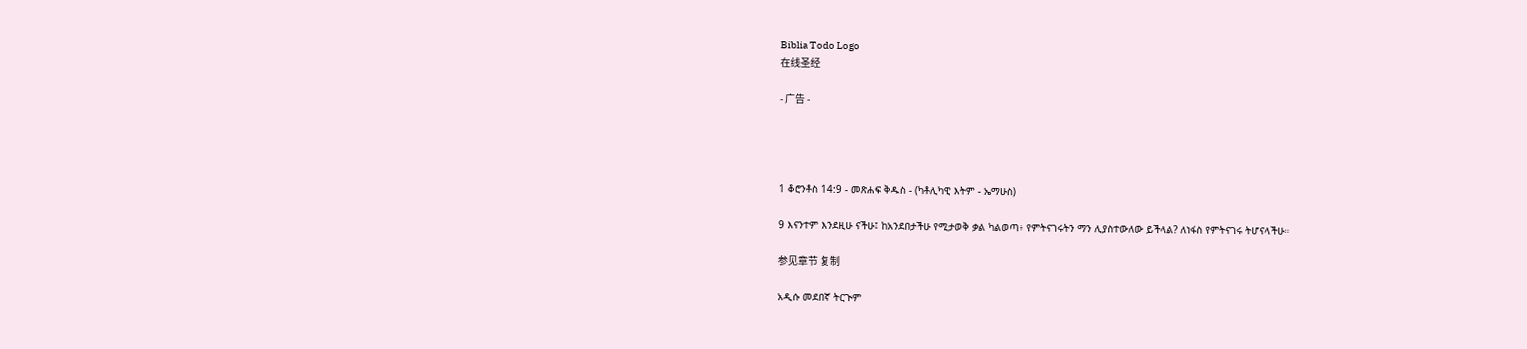Biblia Todo Logo
在线圣经

- 广告 -




1 ቆሮንቶስ 14:9 - መጽሐፍ ቅዱስ - (ካቶሊካዊ እትም - ኤማሁስ)

9 እናንተም እንደዚሁ ናችሁ፤ ከአንደበታችሁ የሚታወቅ ቃል ካልወጣ፥ የምትናገሩትን ማን ሊያስተውለው ይችላል? ለነፋስ የምትናገሩ ትሆናላችሁ።

参见章节 复制

አዲሱ መደበኛ ትርጒም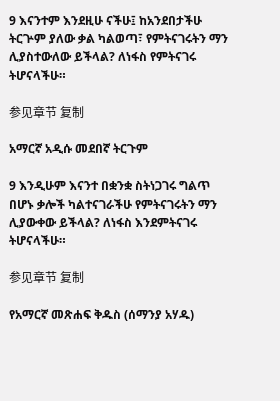9 እናንተም እንደዚሁ ናችሁ፤ ከአንደበታችሁ ትርጕም ያለው ቃል ካልወጣ፣ የምትናገሩትን ማን ሊያስተውለው ይችላል? ለነፋስ የምትናገሩ ትሆናላችሁ።

参见章节 复制

አማርኛ አዲሱ መደበኛ ትርጉም

9 እንዲሁም እናንተ በቋንቋ ስትነጋገሩ ግልጥ በሆኑ ቃሎች ካልተናገራችሁ የምትናገሩትን ማን ሊያውቀው ይችላል? ለነፋስ እንደምትናገሩ ትሆናላችሁ።

参见章节 复制

የአማርኛ መጽሐፍ ቅዱስ (ሰማንያ አሃዱ)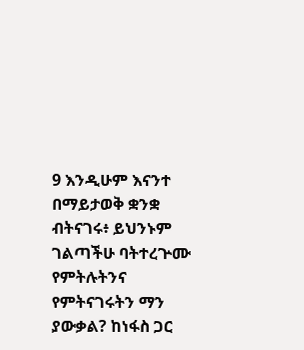9 እንዲሁም እናንተ በማይታወቅ ቋንቋ ብትናገሩ፥ ይህንኑም ገልጣችሁ ባትተረጕሙ የምትሉትንና የምትናገሩትን ማን ያውቃል? ከነፋስ ጋር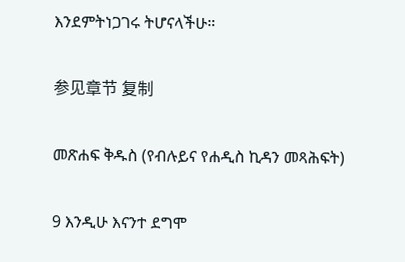እንደምትነጋገሩ ትሆናላችሁ።

参见章节 复制

መጽሐፍ ቅዱስ (የብሉይና የሐዲስ ኪዳን መጻሕፍት)

9 እንዲሁ እናንተ ደግሞ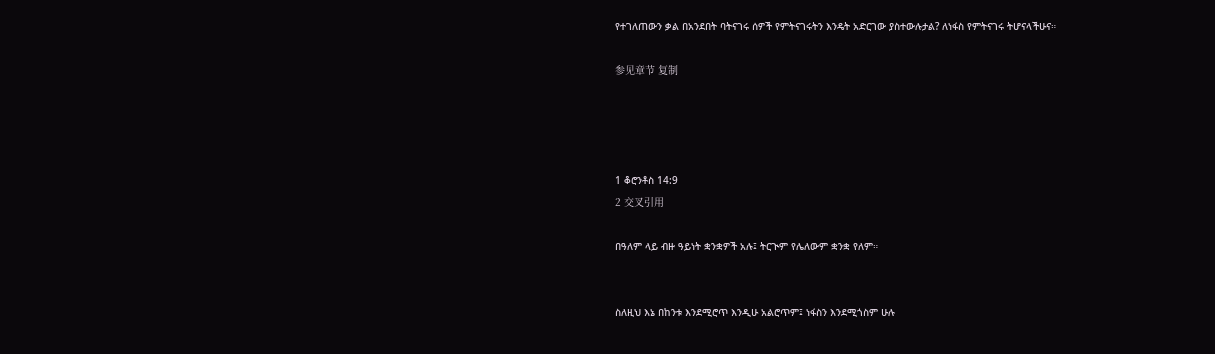የተገለጠውን ቃል በአንደበት ባትናገሩ ሰዎች የምትናገሩትን እንዴት አድርገው ያስተውሉታል? ለነፋስ የምትናገሩ ትሆናላችሁና።

参见章节 复制




1 ቆሮንቶስ 14:9
2 交叉引用

በዓለም ላይ ብዙ ዓይነት ቋንቋዎች አሉ፤ ትርጒም የሌለውም ቋንቋ የለም።


ስለዚህ እኔ በከንቱ እንደሚሮጥ እንዲሁ አልሮጥም፤ ነፋስን እንደሚጎስም ሁሉ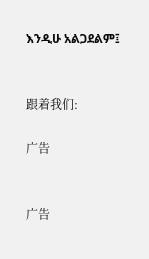እንዲሁ አልጋደልም፤


跟着我们:

广告


广告